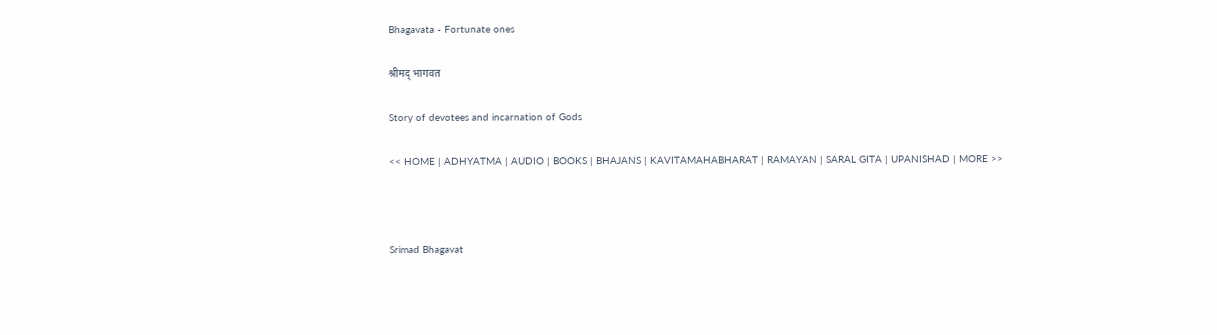Bhagavata - Fortunate ones

श्रीमद् भागवत

Story of devotees and incarnation of Gods

<< HOME | ADHYATMA | AUDIO | BOOKS | BHAJANS | KAVITAMAHABHARAT | RAMAYAN | SARAL GITA | UPANISHAD | MORE >>



Srimad Bhagavat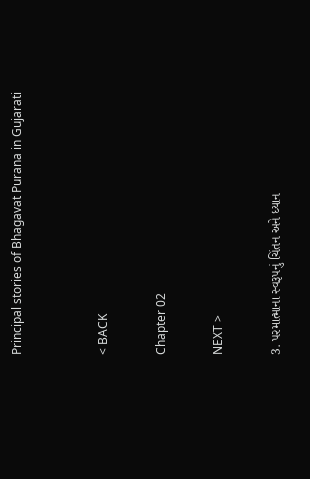Principal stories of Bhagavat Purana in Gujarati


< BACK

Chapter 02

NEXT >

3. પરમાત્માના સ્વરૂપનું ચિંતન અને ધ્યાન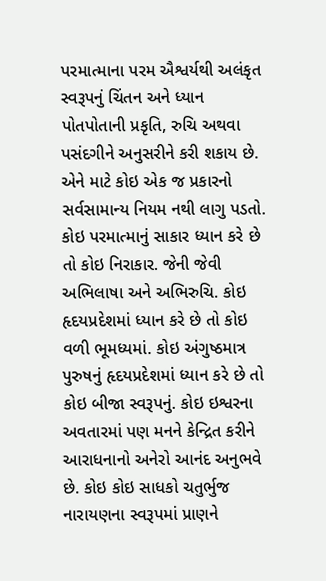પરમાત્માના પરમ ઐશ્વર્યથી અલંકૃત સ્વરૂપનું ચિંતન અને ધ્યાન પોતપોતાની પ્રકૃતિ, રુચિ અથવા પસંદગીને અનુસરીને કરી શકાય છે. એને માટે કોઇ એક જ પ્રકારનો સર્વસામાન્ય નિયમ નથી લાગુ પડતો. કોઇ પરમાત્માનું સાકાર ધ્યાન કરે છે તો કોઇ નિરાકાર. જેની જેવી અભિલાષા અને અભિરુચિ. કોઇ હૃદયપ્રદેશમાં ધ્યાન કરે છે તો કોઇ વળી ભૂમધ્યમાં. કોઇ અંગુષ્ઠમાત્ર પુરુષનું હૃદયપ્રદેશમાં ધ્યાન કરે છે તો કોઇ બીજા સ્વરૂપનું. કોઇ ઇશ્વરના અવતારમાં પણ મનને કેન્દ્રિત કરીને આરાધનાનો અનેરો આનંદ અનુભવે છે. કોઇ કોઇ સાધકો ચતુર્ભુજ નારાયણના સ્વરૂપમાં પ્રાણને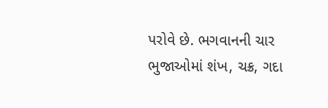પરોવે છે. ભગવાનની ચાર ભુજાઓમાં શંખ, ચક્ર, ગદા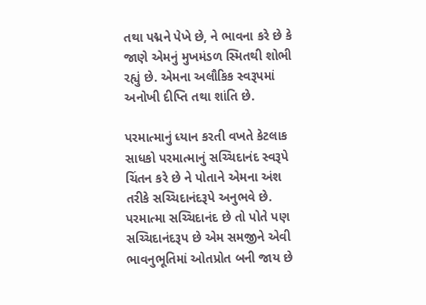તથા પદ્મને પેખે છે, ને ભાવના કરે છે કે જાણે એમનું મુખમંડળ સ્મિતથી શોભી રહ્યું છે. એમના અલૌકિક સ્વરૂપમાં અનોખી દીપ્તિ તથા શાંતિ છે.

પરમાત્માનું ધ્યાન કરતી વખતે કેટલાક સાધકો પરમાત્માનું સચ્ચિદાનંદ સ્વરૂપે ચિંતન કરે છે ને પોતાને એમના અંશ તરીકે સચ્ચિદાનંદરૂપે અનુભવે છે. પરમાત્મા સચ્ચિદાનંદ છે તો પોતે પણ સચ્ચિદાનંદરૂપ છે એમ સમજીને એવી ભાવનુભૂતિમાં ઓતપ્રોત બની જાય છે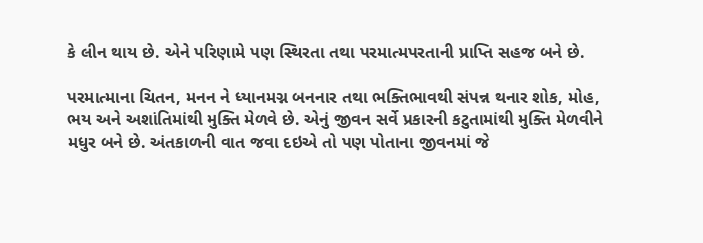કે લીન થાય છે. એને પરિણામે પણ સ્થિરતા તથા પરમાત્મપરતાની પ્રાપ્તિ સહજ બને છે.

પરમાત્માના ચિતન, મનન ને ધ્યાનમગ્ન બનનાર તથા ભક્તિભાવથી સંપન્ન થનાર શોક, મોહ, ભય અને અશાંતિમાંથી મુક્તિ મેળવે છે. એનું જીવન સર્વે પ્રકારની કટુતામાંથી મુક્તિ મેળવીને મધુર બને છે. અંતકાળની વાત જવા દઇએ તો પણ પોતાના જીવનમાં જે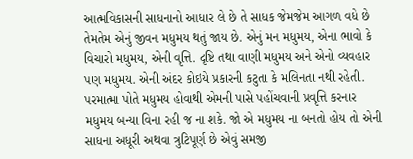આત્મવિકાસની સાધનાનો આધાર લે છે તે સાધક જેમજેમ આગળ વધે છે તેમતેમ એનું જીવન મધુમય થતું જાય છે. એનું મન મધુમય, એના ભાવો કે વિચારો મધુમય, એની વૃત્તિ. દૃષ્ટિ તથા વાણી મધુમય અને એનો વ્યવહાર પણ મધુમય. એની અંદર કોઇયે પ્રકારની કટુતા કે મલિનતા નથી રહેતી. પરમાત્મા પોતે મધુમય હોવાથી એમની પાસે પહોંચવાની પ્રવૃત્તિ કરનાર મધુમય બન્યા વિના રહી જ ના શકે. જો એ મધુમય ના બનતો હોય તો એની સાધના અધૂરી અથવા ત્રુટિપૂર્ણ છે એવું સમજી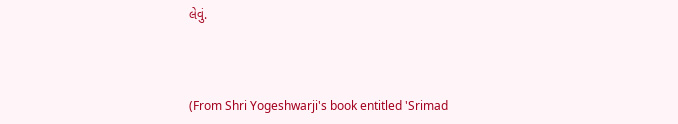લેવું.



(From Shri Yogeshwarji's book entitled 'Srimad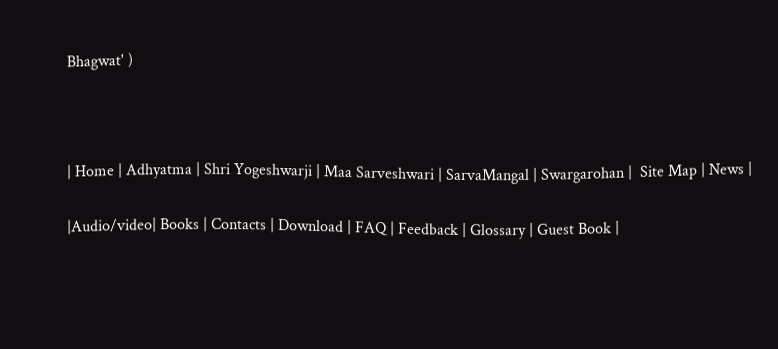Bhagwat' )



| Home | Adhyatma | Shri Yogeshwarji | Maa Sarveshwari | SarvaMangal | Swargarohan |  Site Map | News |

|Audio/video| Books | Contacts | Download | FAQ | Feedback | Glossary | Guest Book |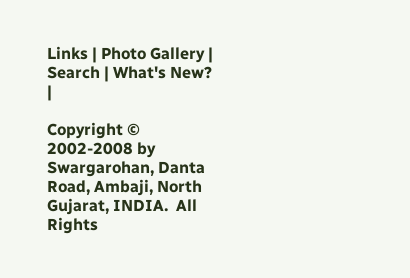Links | Photo Gallery | Search | What's New? |

Copyright © 2002-2008 by Swargarohan, Danta Road, Ambaji, North Gujarat, INDIA.  All Rights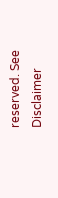reserved. See Disclaimer